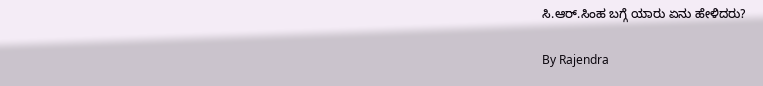ಸಿ.ಆರ್.ಸಿಂಹ ಬಗ್ಗೆ ಯಾರು ಏನು ಹೇಳಿದರು?

By Rajendra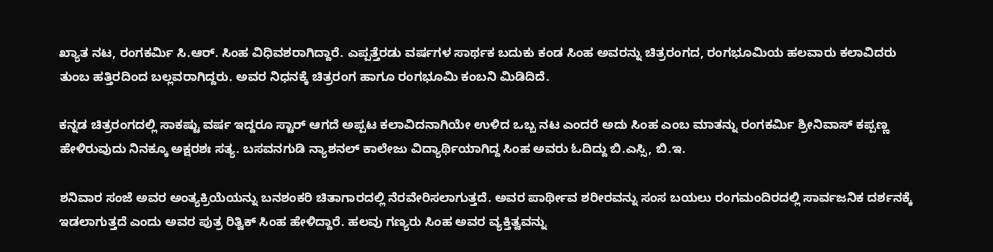ಖ್ಯಾತ ನಟ, ರಂಗಕರ್ಮಿ ಸಿ.ಆರ್. ಸಿಂಹ ವಿಧಿವಶರಾಗಿದ್ದಾರೆ. ಎಪ್ಪತ್ತೆರಡು ವರ್ಷಗಳ ಸಾರ್ಥಕ ಬದುಕು ಕಂಡ ಸಿಂಹ ಅವರನ್ನು ಚಿತ್ರರಂಗದ, ರಂಗಭೂಮಿಯ ಹಲವಾರು ಕಲಾವಿದರು ತುಂಬ ಹತ್ತಿರದಿಂದ ಬಲ್ಲವರಾಗಿದ್ದರು. ಅವರ ನಿಧನಕ್ಕೆ ಚಿತ್ರರಂಗ ಹಾಗೂ ರಂಗಭೂಮಿ ಕಂಬನಿ ಮಿಡಿದಿದೆ.

ಕನ್ನಡ ಚಿತ್ರರಂಗದಲ್ಲಿ ಸಾಕಷ್ಟು ವರ್ಷ ಇದ್ದರೂ ಸ್ಟಾರ್ ಆಗದೆ ಅಪ್ಪಟ ಕಲಾವಿದನಾಗಿಯೇ ಉಳಿದ ಒಬ್ಬ ನಟ ಎಂದರೆ ಅದು ಸಿಂಹ ಎಂಬ ಮಾತನ್ನು ರಂಗಕರ್ಮಿ ಶ್ರೀನಿವಾಸ್ ಕಪ್ಪಣ್ಣ ಹೇಳಿರುವುದು ನಿನಕ್ಕೂ ಅಕ್ಷರಶಃ ಸತ್ಯ. ಬಸವನಗುಡಿ ನ್ಯಾಶನಲ್ ಕಾಲೇಜು ವಿದ್ಯಾರ್ಥಿಯಾಗಿದ್ದ ಸಿಂಹ ಅವರು ಓದಿದ್ದು ಬಿ.ಎಸ್ಸಿ, ಬಿ.ಇ.

ಶನಿವಾರ ಸಂಜೆ ಅವರ ಅಂತ್ಯಕ್ರಿಯೆಯನ್ನು ಬನಶಂಕರಿ ಚಿತಾಗಾರದಲ್ಲಿ ನೆರವೇರಿಸಲಾಗುತ್ತದೆ. ಅವರ ಪಾರ್ಥೀವ ಶರೀರವನ್ನು ಸಂಸ ಬಯಲು ರಂಗಮಂದಿರದಲ್ಲಿ ಸಾರ್ವಜನಿಕ ದರ್ಶನಕ್ಕೆ ಇಡಲಾಗುತ್ತದೆ ಎಂದು ಅವರ ಪುತ್ರ ರಿತ್ವಿಕ್ ಸಿಂಹ ಹೇಳಿದ್ದಾರೆ. ಹಲವು ಗಣ್ಯರು ಸಿಂಹ ಅವರ ವ್ಯಕ್ತಿತ್ವವನ್ನು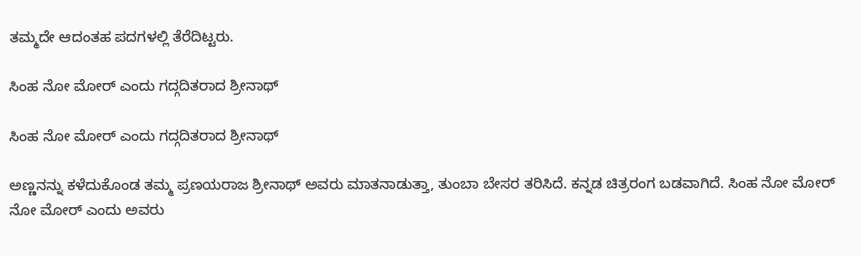ತಮ್ಮದೇ ಆದಂತಹ ಪದಗಳಲ್ಲಿ ತೆರೆದಿಟ್ಟರು.

ಸಿಂಹ ನೋ ಮೋರ್ ಎಂದು ಗದ್ಗದಿತರಾದ ಶ್ರೀನಾಥ್

ಸಿಂಹ ನೋ ಮೋರ್ ಎಂದು ಗದ್ಗದಿತರಾದ ಶ್ರೀನಾಥ್

ಅಣ್ಣನನ್ನು ಕಳೆದುಕೊಂಡ ತಮ್ಮ ಪ್ರಣಯರಾಜ ಶ್ರೀನಾಥ್ ಅವರು ಮಾತನಾಡುತ್ತಾ, ತುಂಬಾ ಬೇಸರ ತರಿಸಿದೆ. ಕನ್ನಡ ಚಿತ್ರರಂಗ ಬಡವಾಗಿದೆ. ಸಿಂಹ ನೋ ಮೋರ್ ನೋ ಮೋರ್ ಎಂದು ಅವರು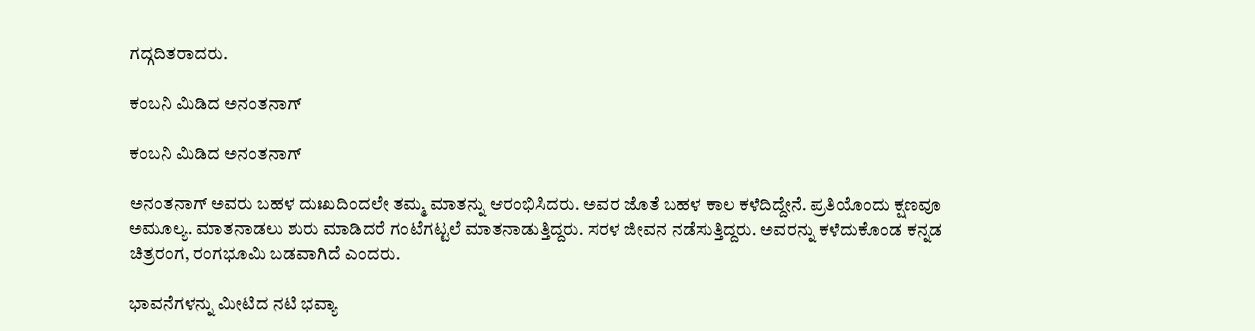ಗದ್ಗದಿತರಾದರು.

ಕಂಬನಿ ಮಿಡಿದ ಅನಂತನಾಗ್

ಕಂಬನಿ ಮಿಡಿದ ಅನಂತನಾಗ್

ಅನಂತನಾಗ್ ಅವರು ಬಹಳ ದುಃಖದಿಂದಲೇ ತಮ್ಮ ಮಾತನ್ನು ಆರಂಭಿಸಿದರು. ಅವರ ಜೊತೆ ಬಹಳ ಕಾಲ ಕಳೆದಿದ್ದೇನೆ. ಪ್ರತಿಯೊಂದು ಕ್ಷಣವೂ ಅಮೂಲ್ಯ. ಮಾತನಾಡಲು ಶುರು ಮಾಡಿದರೆ ಗಂಟೆಗಟ್ಟಲೆ ಮಾತನಾಡುತ್ತಿದ್ದರು. ಸರಳ ಜೀವನ ನಡೆಸುತ್ತಿದ್ದರು. ಅವರನ್ನು ಕಳೆದುಕೊಂಡ ಕನ್ನಡ ಚಿತ್ರರಂಗ, ರಂಗಭೂಮಿ ಬಡವಾಗಿದೆ ಎಂದರು.

ಭಾವನೆಗಳನ್ನು ಮೀಟಿದ ನಟಿ ಭವ್ಯಾ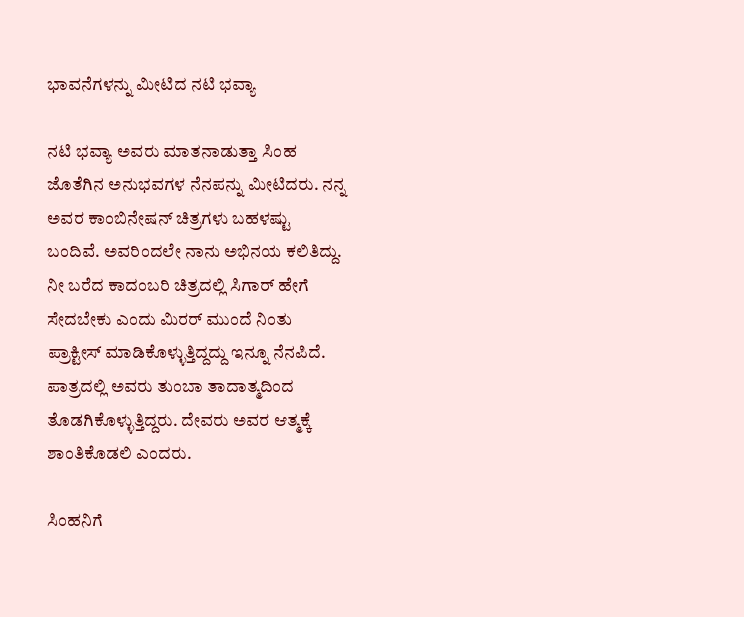ಭಾವನೆಗಳನ್ನು ಮೀಟಿದ ನಟಿ ಭವ್ಯಾ

ನಟಿ ಭವ್ಯಾ ಅವರು ಮಾತನಾಡುತ್ತಾ ಸಿಂಹ ಜೊತೆಗಿನ ಅನುಭವಗಳ ನೆನಪನ್ನು ಮೀಟಿದರು. ನನ್ನ ಅವರ ಕಾಂಬಿನೇಷನ್ ಚಿತ್ರಗಳು ಬಹಳಷ್ಟು ಬಂದಿವೆ. ಅವರಿಂದಲೇ ನಾನು ಅಭಿನಯ ಕಲಿತಿದ್ದು. ನೀ ಬರೆದ ಕಾದಂಬರಿ ಚಿತ್ರದಲ್ಲಿ ಸಿಗಾರ್ ಹೇಗೆ ಸೇದಬೇಕು ಎಂದು ಮಿರರ್ ಮುಂದೆ ನಿಂತು ಪ್ರಾಕ್ಟೀಸ್ ಮಾಡಿಕೊಳ್ಳುತ್ತಿದ್ದದ್ದು ಇನ್ನೂ ನೆನಪಿದೆ. ಪಾತ್ರದಲ್ಲಿ ಅವರು ತುಂಬಾ ತಾದಾತ್ಮದಿಂದ ತೊಡಗಿಕೊಳ್ಳುತ್ತಿದ್ದರು. ದೇವರು ಅವರ ಆತ್ಮಕ್ಕೆ ಶಾಂತಿಕೊಡಲಿ ಎಂದರು.

ಸಿಂಹನಿಗೆ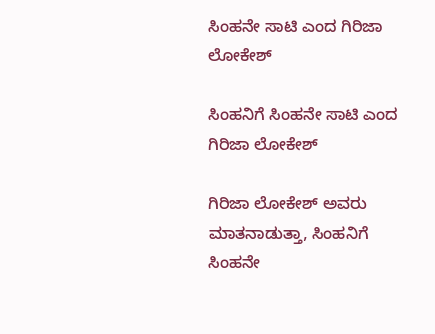ಸಿಂಹನೇ ಸಾಟಿ ಎಂದ ಗಿರಿಜಾ ಲೋಕೇಶ್

ಸಿಂಹನಿಗೆ ಸಿಂಹನೇ ಸಾಟಿ ಎಂದ ಗಿರಿಜಾ ಲೋಕೇಶ್

ಗಿರಿಜಾ ಲೋಕೇಶ್ ಅವರು ಮಾತನಾಡುತ್ತಾ, ಸಿಂಹನಿಗೆ ಸಿಂಹನೇ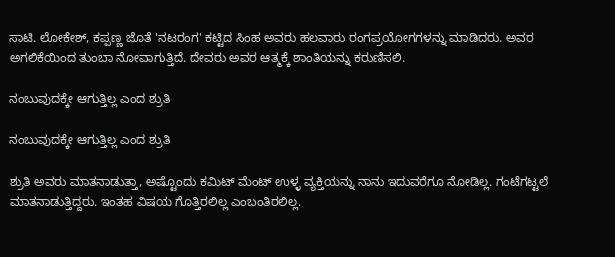ಸಾಟಿ. ಲೋಕೇಶ್, ಕಪ್ಪಣ್ಣ ಜೊತೆ 'ನಟರಂಗ' ಕಟ್ಟಿದ ಸಿಂಹ ಅವರು ಹಲವಾರು ರಂಗಪ್ರಯೋಗಗಳನ್ನು ಮಾಡಿದರು. ಅವರ ಅಗಲಿಕೆಯಿಂದ ತುಂಬಾ ನೋವಾಗುತ್ತಿದೆ. ದೇವರು ಅವರ ಆತ್ಮಕ್ಕೆ ಶಾಂತಿಯನ್ನು ಕರುಣಿಸಲಿ.

ನಂಬುವುದಕ್ಕೇ ಆಗುತ್ತಿಲ್ಲ ಎಂದ ಶ್ರುತಿ

ನಂಬುವುದಕ್ಕೇ ಆಗುತ್ತಿಲ್ಲ ಎಂದ ಶ್ರುತಿ

ಶ್ರುತಿ ಅವರು ಮಾತನಾಡುತ್ತಾ, ಅಷ್ಟೊಂದು ಕಮಿಟ್ ಮೆಂಟ್ ಉಳ್ಳ ವ್ಯಕ್ತಿಯನ್ನು ನಾನು ಇದುವರೆಗೂ ನೋಡಿಲ್ಲ. ಗಂಟೆಗಟ್ಟಲೆ ಮಾತನಾಡುತ್ತಿದ್ದರು. ಇಂತಹ ವಿಷಯ ಗೊತ್ತಿರಲಿಲ್ಲ ಎಂಬಂತಿರಲಿಲ್ಲ.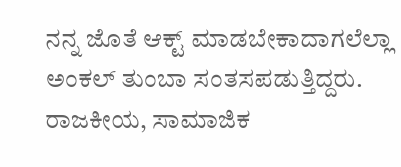ನನ್ನ ಜೊತೆ ಆಕ್ಟ್ ಮಾಡಬೇಕಾದಾಗಲೆಲ್ಲಾ ಅಂಕಲ್ ತುಂಬಾ ಸಂತಸಪಡುತ್ತಿದ್ದರು. ರಾಜಕೀಯ, ಸಾಮಾಜಿಕ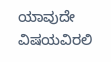ಯಾವುದೇ ವಿಷಯವಿರಲಿ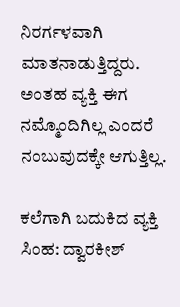ನಿರರ್ಗಳವಾಗಿ ಮಾತನಾಡುತ್ತಿದ್ದರು. ಅಂತಹ ವ್ಯಕ್ತಿ ಈಗ ನಮ್ಮೊಂದಿಗಿಲ್ಲ ಎಂದರೆ ನಂಬುವುದಕ್ಕೇ ಆಗುತ್ತಿಲ್ಲ.

ಕಲೆಗಾಗಿ ಬದುಕಿದ ವ್ಯಕ್ತಿ ಸಿಂಹ: ದ್ವಾರಕೀಶ್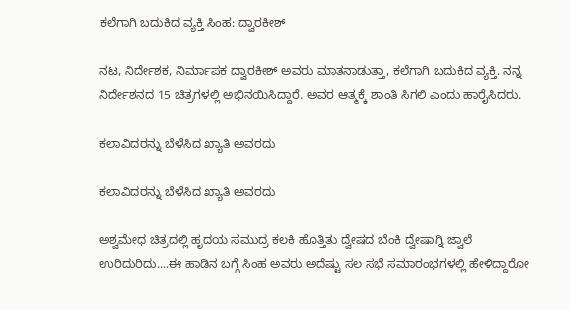ಕಲೆಗಾಗಿ ಬದುಕಿದ ವ್ಯಕ್ತಿ ಸಿಂಹ: ದ್ವಾರಕೀಶ್

ನಟ, ನಿರ್ದೇಶಕ, ನಿರ್ಮಾಪಕ ದ್ವಾರಕೀಶ್ ಅವರು ಮಾತನಾಡುತ್ತಾ, ಕಲೆಗಾಗಿ ಬದುಕಿದ ವ್ಯಕ್ತಿ. ನನ್ನ ನಿರ್ದೇಶನದ 15 ಚಿತ್ರಗಳಲ್ಲಿ ಅಭಿನಯಿಸಿದ್ದಾರೆ. ಅವರ ಆತ್ಮಕ್ಕೆ ಶಾಂತಿ ಸಿಗಲಿ ಎಂದು ಹಾರೈಸಿದರು.

ಕಲಾವಿದರನ್ನು ಬೆಳೆಸಿದ ಖ್ಯಾತಿ ಅವರದು

ಕಲಾವಿದರನ್ನು ಬೆಳೆಸಿದ ಖ್ಯಾತಿ ಅವರದು

ಅಶ್ವಮೇಧ ಚಿತ್ರದಲ್ಲಿ ಹೃದಯ ಸಮುದ್ರ ಕಲಕಿ ಹೊತ್ತಿತು ದ್ವೇಷದ ಬೆಂಕಿ ದ್ವೇಷಾಗ್ನಿ ಜ್ವಾಲೆ ಉರಿದುರಿದು....ಈ ಹಾಡಿನ ಬಗ್ಗೆ ಸಿಂಹ ಅವರು ಅದೆಷ್ಟು ಸಲ ಸಭೆ ಸಮಾರಂಭಗಳಲ್ಲಿ ಹೇಳಿದ್ದಾರೋ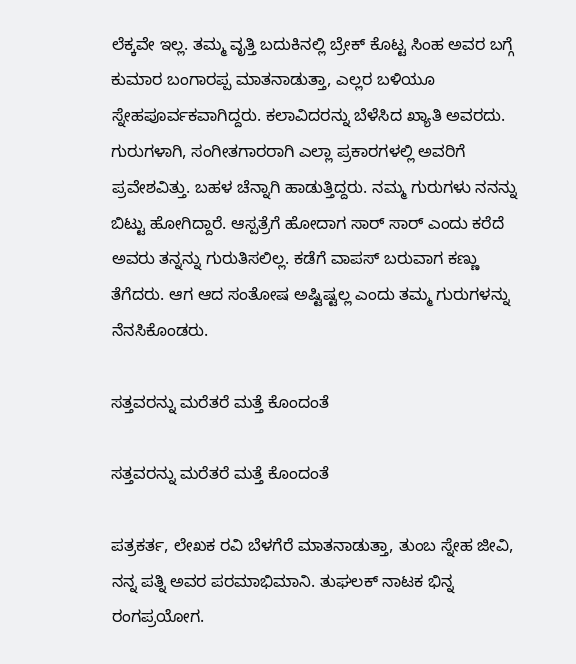ಲೆಕ್ಕವೇ ಇಲ್ಲ. ತಮ್ಮ ವೃತ್ತಿ ಬದುಕಿನಲ್ಲಿ ಬ್ರೇಕ್ ಕೊಟ್ಟ ಸಿಂಹ ಅವರ ಬಗ್ಗೆ ಕುಮಾರ ಬಂಗಾರಪ್ಪ ಮಾತನಾಡುತ್ತಾ, ಎಲ್ಲರ ಬಳಿಯೂ ಸ್ನೇಹಪೂರ್ವಕವಾಗಿದ್ದರು. ಕಲಾವಿದರನ್ನು ಬೆಳೆಸಿದ ಖ್ಯಾತಿ ಅವರದು. ಗುರುಗಳಾಗಿ, ಸಂಗೀತಗಾರರಾಗಿ ಎಲ್ಲಾ ಪ್ರಕಾರಗಳಲ್ಲಿ ಅವರಿಗೆ ಪ್ರವೇಶವಿತ್ತು. ಬಹಳ ಚೆನ್ನಾಗಿ ಹಾಡುತ್ತಿದ್ದರು. ನಮ್ಮ ಗುರುಗಳು ನನನ್ನು ಬಿಟ್ಟು ಹೋಗಿದ್ದಾರೆ. ಆಸ್ಪತ್ರೆಗೆ ಹೋದಾಗ ಸಾರ್ ಸಾರ್ ಎಂದು ಕರೆದೆ ಅವರು ತನ್ನನ್ನು ಗುರುತಿಸಲಿಲ್ಲ. ಕಡೆಗೆ ವಾಪಸ್ ಬರುವಾಗ ಕಣ್ಣು ತೆಗೆದರು. ಆಗ ಆದ ಸಂತೋಷ ಅಷ್ಟಿಷ್ಟಲ್ಲ ಎಂದು ತಮ್ಮ ಗುರುಗಳನ್ನು ನೆನಸಿಕೊಂಡರು.

ಸತ್ತವರನ್ನು ಮರೆತರೆ ಮತ್ತೆ ಕೊಂದಂತೆ

ಸತ್ತವರನ್ನು ಮರೆತರೆ ಮತ್ತೆ ಕೊಂದಂತೆ

ಪತ್ರಕರ್ತ, ಲೇಖಕ ರವಿ ಬೆಳಗೆರೆ ಮಾತನಾಡುತ್ತಾ, ತುಂಬ ಸ್ನೇಹ ಜೀವಿ, ನನ್ನ ಪತ್ನಿ ಅವರ ಪರಮಾಭಿಮಾನಿ. ತುಘಲಕ್ ನಾಟಕ ಭಿನ್ನ ರಂಗಪ್ರಯೋಗ.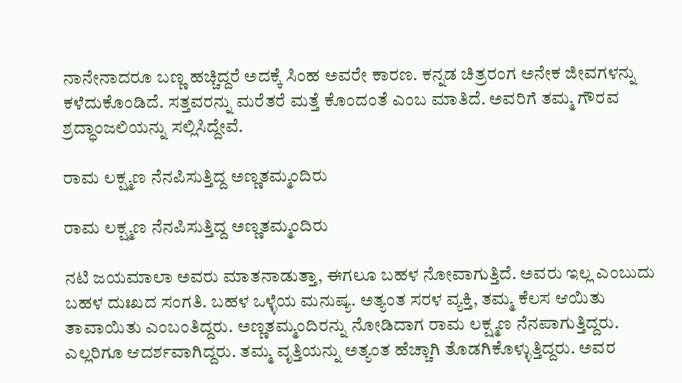ನಾನೇನಾದರೂ ಬಣ್ಣ ಹಚ್ಚಿದ್ದರೆ ಅದಕ್ಕೆ ಸಿಂಹ ಅವರೇ ಕಾರಣ. ಕನ್ನಡ ಚಿತ್ರರಂಗ ಅನೇಕ ಜೀವಗಳನ್ನು ಕಳೆದುಕೊಂಡಿದೆ. ಸತ್ತವರನ್ನು ಮರೆತರೆ ಮತ್ತೆ ಕೊಂದಂತೆ ಎಂಬ ಮಾತಿದೆ. ಅವರಿಗೆ ತಮ್ಮ ಗೌರವ ಶ್ರದ್ಧಾಂಜಲಿಯನ್ನು ಸಲ್ಲಿಸಿದ್ದೇವೆ.

ರಾಮ ಲಕ್ಷ್ಮಣ ನೆನಪಿಸುತ್ತಿದ್ದ ಅಣ್ಣತಮ್ಮಂದಿರು

ರಾಮ ಲಕ್ಷ್ಮಣ ನೆನಪಿಸುತ್ತಿದ್ದ ಅಣ್ಣತಮ್ಮಂದಿರು

ನಟಿ ಜಯಮಾಲಾ ಅವರು ಮಾತನಾಡುತ್ತಾ, ಈಗಲೂ ಬಹಳ ನೋವಾಗುತ್ತಿದೆ. ಅವರು ಇಲ್ಲ ಎಂಬುದು ಬಹಳ ದುಃಖದ ಸಂಗತಿ. ಬಹಳ ಒಳ್ಳೆಯ ಮನುಷ್ಯ. ಅತ್ಯಂತ ಸರಳ ವ್ಯಕ್ತಿ, ತಮ್ಮ ಕೆಲಸ ಆಯಿತು ತಾವಾಯಿತು ಎಂಬಂತಿದ್ದರು. ಅಣ್ಣತಮ್ಮಂದಿರನ್ನು ನೋಡಿದಾಗ ರಾಮ ಲಕ್ಷ್ಮಣ ನೆನಪಾಗುತ್ತಿದ್ದರು. ಎಲ್ಲರಿಗೂ ಆದರ್ಶವಾಗಿದ್ದರು. ತಮ್ಮ ವೃತ್ತಿಯನ್ನು ಅತ್ಯಂತ ಹೆಚ್ಚಾಗಿ ತೊಡಗಿಕೊಳ್ಳುತ್ತಿದ್ದರು. ಅವರ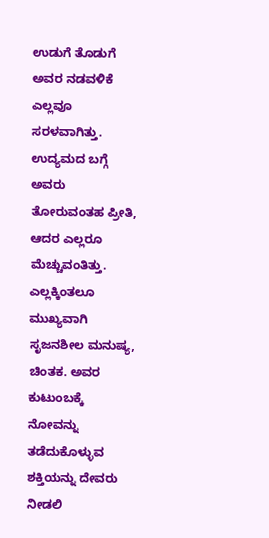ಉಡುಗೆ ತೊಡುಗೆ ಅವರ ನಡವಳಿಕೆ ಎಲ್ಲವೂ ಸರಳವಾಗಿತ್ತು. ಉದ್ಯಮದ ಬಗ್ಗೆ ಅವರು ತೋರುವಂತಹ ಪ್ರೀತಿ, ಆದರ ಎಲ್ಲರೂ ಮೆಚ್ಚುವಂತಿತ್ತು. ಎಲ್ಲಕ್ಕಿಂತಲೂ ಮುಖ್ಯವಾಗಿ ಸೃಜನಶೀಲ ಮನುಷ್ಯ, ಚಿಂತಕ. ಅವರ ಕುಟುಂಬಕ್ಕೆ ನೋವನ್ನು ತಡೆದುಕೊಳ್ಳುವ ಶಕ್ತಿಯನ್ನು ದೇವರು ನೀಡಲಿ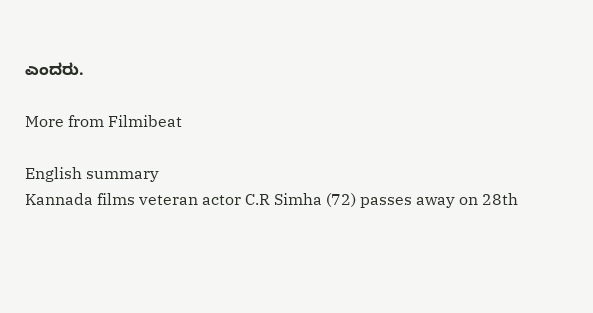ಎಂದರು.

More from Filmibeat

English summary
Kannada films veteran actor C.R Simha (72) passes away on 28th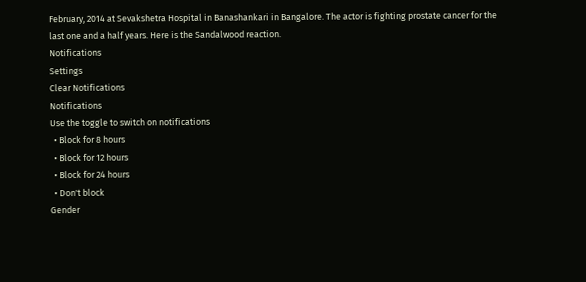February, 2014 at Sevakshetra Hospital in Banashankari in Bangalore. The actor is fighting prostate cancer for the last one and a half years. Here is the Sandalwood reaction.
Notifications
Settings
Clear Notifications
Notifications
Use the toggle to switch on notifications
  • Block for 8 hours
  • Block for 12 hours
  • Block for 24 hours
  • Don't block
Gender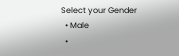Select your Gender
  • Male
  •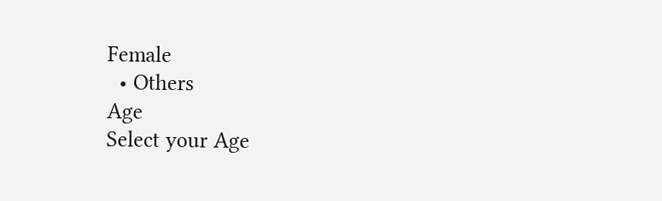Female
  • Others
Age
Select your Age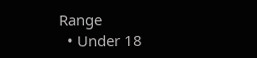Range
  • Under 18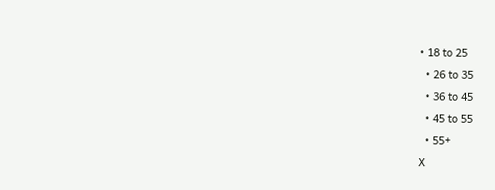• 18 to 25
  • 26 to 35
  • 36 to 45
  • 45 to 55
  • 55+
X